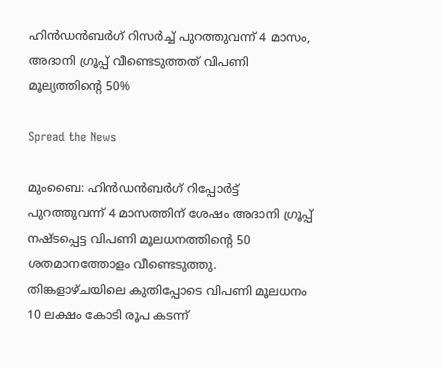ഹിന്‍ഡന്‍ബര്‍ഗ് റിസര്‍ച്ച് പുറത്തുവന്ന് 4 മാസം, അദാനി ഗ്രൂപ്പ് വീണ്ടെടുത്തത് വിപണി മൂല്യത്തിന്റെ 50%

Spread the News

മുംബൈ: ഹിന്‍ഡന്‍ബര്‍ഗ് റിപ്പോര്‍ട്ട് പുറത്തുവന്ന് 4 മാസത്തിന് ശേഷം അദാനി ഗ്രൂപ്പ് നഷ്ടപ്പെട്ട വിപണി മൂലധനത്തിന്റെ 50 ശതമാനത്തോളം വീണ്ടെടുത്തു. തിങ്കളാഴ്ചയിലെ കുതിപ്പോടെ വിപണി മൂലധനം 10 ലക്ഷം കോടി രൂപ കടന്ന്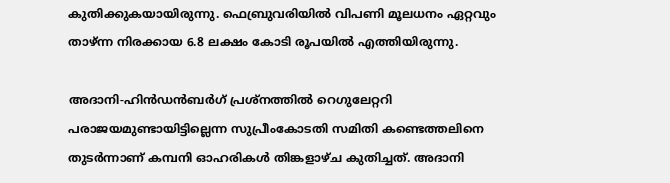കുതിക്കുകയായിരുന്നു. ഫെബ്രുവരിയില്‍ വിപണി മൂലധനം ഏറ്റവും താഴ്ന്ന നിരക്കായ 6.8 ലക്ഷം കോടി രൂപയില്‍ എത്തിയിരുന്നു.

അദാനി-ഹിന്‍ഡന്‍ബര്‍ഗ് പ്രശ്നത്തില്‍ റെഗുലേറ്ററി പരാജയമുണ്ടായിട്ടില്ലെന്ന സുപ്രീംകോടതി സമിതി കണ്ടെത്തലിനെ തുടര്‍ന്നാണ് കമ്പനി ഓഹരികള്‍ തിങ്കളാഴ്ച കുതിച്ചത്. അദാനി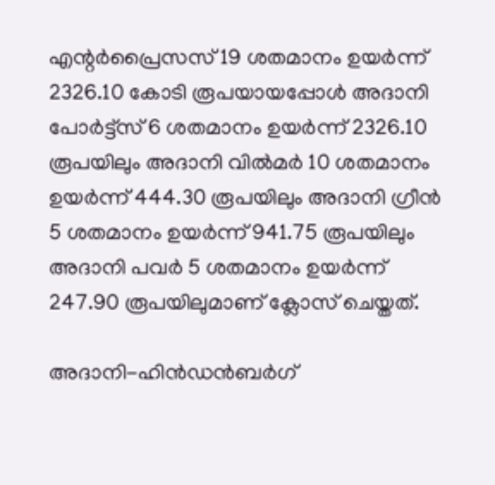എന്റര്‍പ്രൈസസ് 19 ശതമാനം ഉയര്‍ന്ന് 2326.10 കോടി രൂപയായപ്പോള്‍ അദാനി പോര്‍ട്ട്സ് 6 ശതമാനം ഉയര്‍ന്ന് 2326.10 രൂപയിലും അദാനി വില്‍മര്‍ 10 ശതമാനം ഉയര്‍ന്ന് 444.30 രൂപയിലും അദാനി ഗ്രീന്‍ 5 ശതമാനം ഉയര്‍ന്ന് 941.75 രൂപയിലും അദാനി പവര്‍ 5 ശതമാനം ഉയര്‍ന്ന് 247.90 രൂപയിലുമാണ് ക്ലോസ് ചെയ്തത്.

അദാനി-ഹിന്‍ഡന്‍ബര്‍ഗ്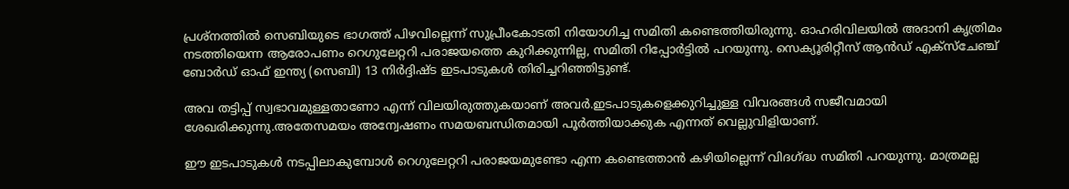പ്രശ്‌നത്തില്‍ സെബിയുടെ ഭാഗത്ത് പിഴവില്ലെന്ന് സുപ്രീംകോടതി നിയോഗിച്ച സമിതി കണ്ടെത്തിയിരുന്നു. ഓഹരിവിലയില്‍ അദാനി കൃത്രിമം നടത്തിയെന്ന ആരോപണം റെഗുലേറ്ററി പരാജയത്തെ കുറിക്കുന്നില്ല, സമിതി റിപ്പോര്‍ട്ടില്‍ പറയുന്നു. സെക്യൂരിറ്റീസ് ആന്‍ഡ് എക്‌സ്‌ചേഞ്ച് ബോര്‍ഡ് ഓഫ് ഇന്ത്യ (സെബി) 13 നിര്‍ദ്ദിഷ്ട ഇടപാടുകള്‍ തിരിച്ചറിഞ്ഞിട്ടുണ്ട്.

അവ തട്ടിപ്പ് സ്വഭാവമുള്ളതാണോ എന്ന് വിലയിരുത്തുകയാണ് അവര്‍.ഇടപാടുകളെക്കുറിച്ചുള്ള വിവരങ്ങള്‍ സജീവമായി ശേഖരിക്കുന്നു.അതേസമയം അന്വേഷണം സമയബന്ധിതമായി പൂര്‍ത്തിയാക്കുക എന്നത് വെല്ലുവിളിയാണ്.

ഈ ഇടപാടുകള്‍ നടപ്പിലാകുമ്പോള്‍ റെഗുലേറ്ററി പരാജയമുണ്ടോ എന്ന കണ്ടെത്താന്‍ കഴിയില്ലെന്ന് വിദഗ്ദ്ധ സമിതി പറയുന്നു. മാത്രമല്ല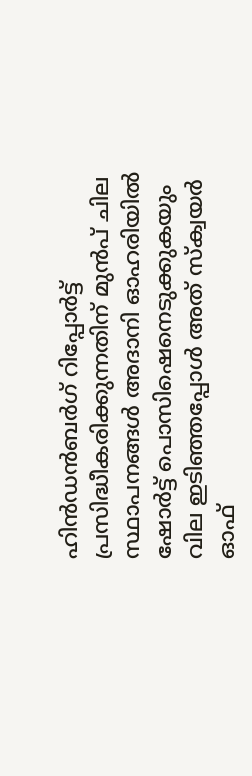ഹിന്‍ഡന്‍ബര്‍ഗ് റിപ്പോര്‍ട്ട് പ്രസിദ്ധീകരിക്കുന്നതിന് മുന്‍പ് ചില സ്ഥാപനങ്ങള്‍ അദാനി ഓഹരിയില്‍ ഷോര്‍ട്ട് പൊസിഷെനെടുക്കുകയും വില ഇടിഞ്ഞപ്പോള്‍ അത് സ്‌ക്വയര്‍ ഓഫ്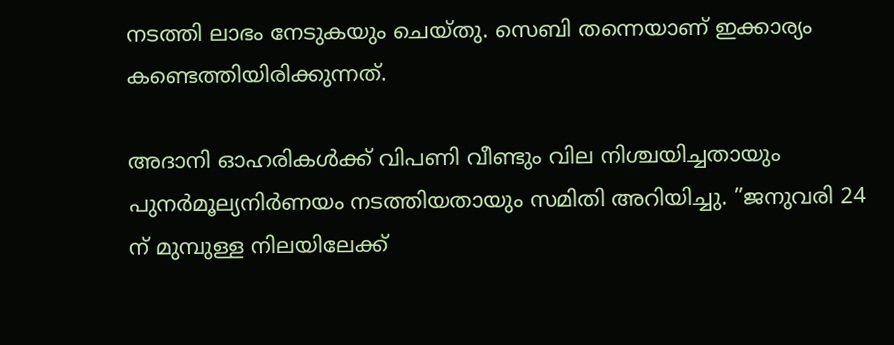നടത്തി ലാഭം നേടുകയും ചെയ്തു. സെബി തന്നെയാണ് ഇക്കാര്യം കണ്ടെത്തിയിരിക്കുന്നത്.

അദാനി ഓഹരികള്‍ക്ക് വിപണി വീണ്ടും വില നിശ്ചയിച്ചതായും പുനര്‍മൂല്യനിര്‍ണയം നടത്തിയതായും സമിതി അറിയിച്ചു. ”ജനുവരി 24 ന് മുമ്പുള്ള നിലയിലേക്ക്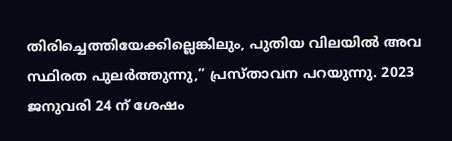തിരിച്ചെത്തിയേക്കില്ലെങ്കിലും, പുതിയ വിലയില്‍ അവ സ്ഥിരത പുലര്‍ത്തുന്നു,” പ്രസ്താവന പറയുന്നു. 2023 ജനുവരി 24 ന് ശേഷം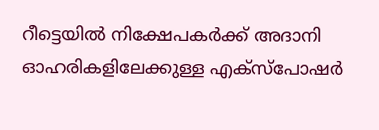റീട്ടെയില്‍ നിക്ഷേപകര്‍ക്ക് അദാനി ഓഹരികളിലേക്കുള്ള എക്‌സ്‌പോഷര്‍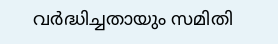വര്‍ദ്ധിച്ചതായും സമിതി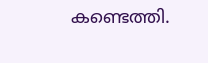കണ്ടെത്തി.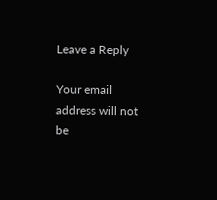Leave a Reply

Your email address will not be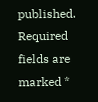published. Required fields are marked *